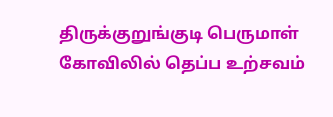திருக்குறுங்குடி பெருமாள் கோவிலில் தெப்ப உற்சவம்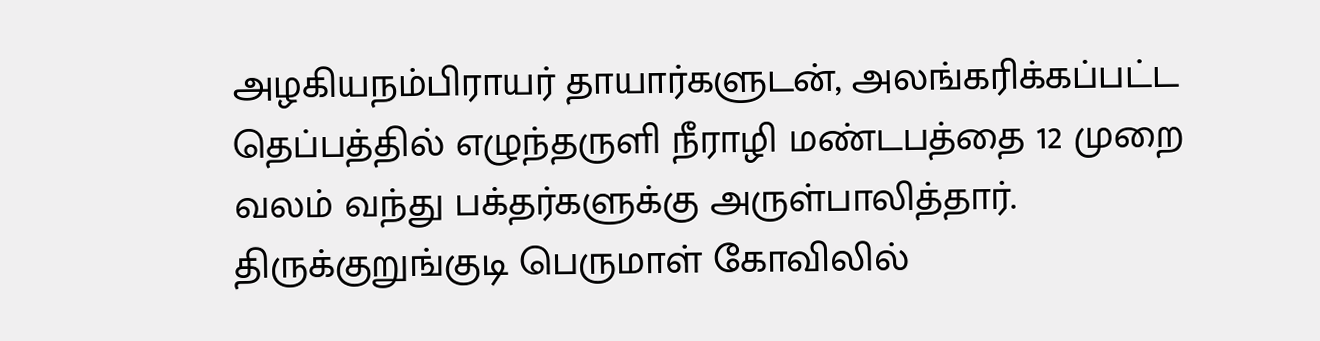அழகியநம்பிராயர் தாயார்களுடன், அலங்கரிக்கப்பட்ட தெப்பத்தில் எழுந்தருளி நீராழி மண்டபத்தை 12 முறை வலம் வந்து பக்தர்களுக்கு அருள்பாலித்தார்.
திருக்குறுங்குடி பெருமாள் கோவிலில்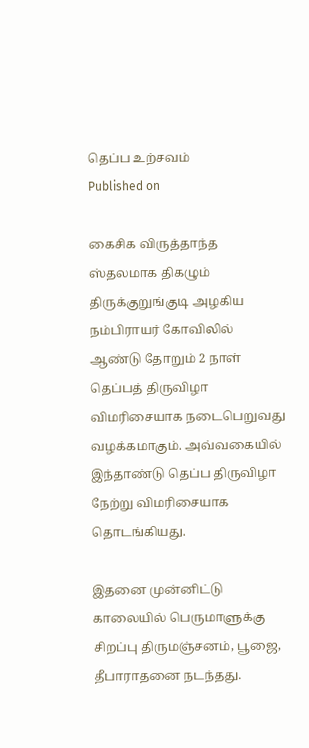தெப்ப உற்சவம்
Published on

கைசிக விருத்தாந்த ஸ்தலமாக திகழும் திருக்குறுங்குடி அழகிய நம்பிராயர் கோவிலில் ஆண்டு தோறும் 2 நாள் தெப்பத் திருவிழா விமரிசையாக நடைபெறுவது வழக்கமாகும். அவ்வகையில் இந்தாண்டு தெப்ப திருவிழா நேற்று விமரிசையாக தொடங்கியது.

இதனை முன்னிட்டு காலையில் பெருமாளுக்கு சிறப்பு திருமஞ்சனம், பூஜை, தீபாராதனை நடந்தது.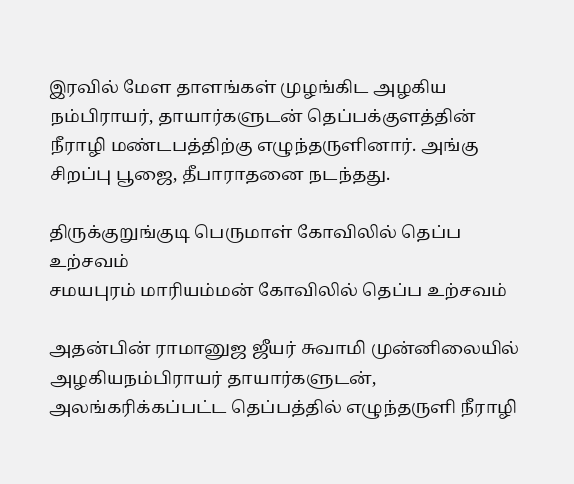இரவில் மேள தாளங்கள் முழங்கிட அழகிய நம்பிராயர், தாயார்களுடன் தெப்பக்குளத்தின் நீராழி மண்டபத்திற்கு எழுந்தருளினார். அங்கு சிறப்பு பூஜை, தீபாராதனை நடந்தது.

திருக்குறுங்குடி பெருமாள் கோவிலில் தெப்ப உற்சவம்
சமயபுரம் மாரியம்மன் கோவிலில் தெப்ப உற்சவம்

அதன்பின் ராமானுஜ ஜீயர் சுவாமி முன்னிலையில் அழகியநம்பிராயர் தாயார்களுடன், அலங்கரிக்கப்பட்ட தெப்பத்தில் எழுந்தருளி நீராழி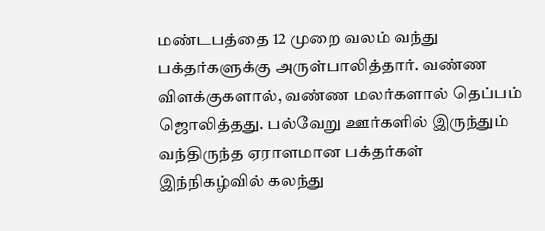மண்டபத்தை 12 முறை வலம் வந்து பக்தர்களுக்கு அருள்பாலித்தார். வண்ண விளக்குகளால், வண்ண மலர்களால் தெப்பம் ஜொலித்தது. பல்வேறு ஊர்களில் இருந்தும் வந்திருந்த ஏராளமான பக்தர்கள் இந்நிகழ்வில் கலந்து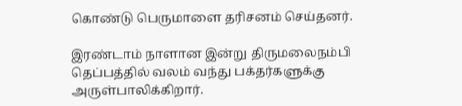கொண்டு பெருமாளை தரிசனம் செய்தனர்.

இரண்டாம் நாளான இன்று திருமலைநம்பி தெப்பத்தில் வலம் வந்து பக்தர்களுக்கு அருள்பாலிக்கிறார்.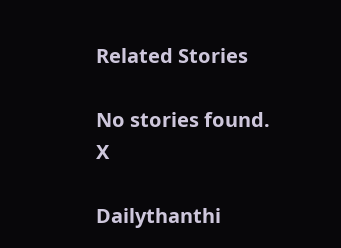Related Stories

No stories found.
X

Dailythanthi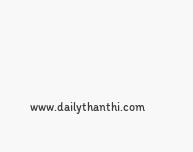www.dailythanthi.com